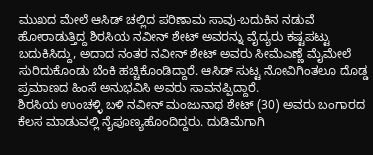ಮುಖದ ಮೇಲೆ ಆಸಿಡ್ ಚಲ್ಲಿದ ಪರಿಣಾಮ ಸಾವು-ಬದುಕಿನ ನಡುವೆ ಹೋರಾಡುತ್ತಿದ್ದ ಶಿರಸಿಯ ನವೀನ್ ಶೇಟ್ ಅವರನ್ನು ವೈದ್ಯರು ಕಷ್ಟಪಟ್ಟು ಬದುಕಿಸಿದ್ದು, ಅದಾದ ನಂತರ ನವೀನ್ ಶೇಟ್ ಅವರು ಸೀಮೆಎಣ್ಣೆ ಮೈಮೇಲೆ ಸುರಿದುಕೊಂಡು ಬೆಂಕಿ ಹಚ್ಚಿಕೊಂಡಿದ್ದಾರೆ. ಆಸಿಡ್ ಸುಟ್ಟ ನೋವಿಗಿಂತಲೂ ದೊಡ್ಡ ಪ್ರಮಾಣದ ಹಿಂಸೆ ಅನುಭವಿಸಿ ಅವರು ಸಾವನಪ್ಪಿದ್ದಾರೆ.
ಶಿರಸಿಯ ಉಂಚಳ್ಳಿ ಬಳಿ ನವೀನ್ ಮಂಜುನಾಥ ಶೇಟ್ (30) ಅವರು ಬಂಗಾರದ ಕೆಲಸ ಮಾಡುವಲ್ಲಿ ನೈಪೂಣ್ಯಹೊಂದಿದ್ದರು. ದುಡಿಮೆಗಾಗಿ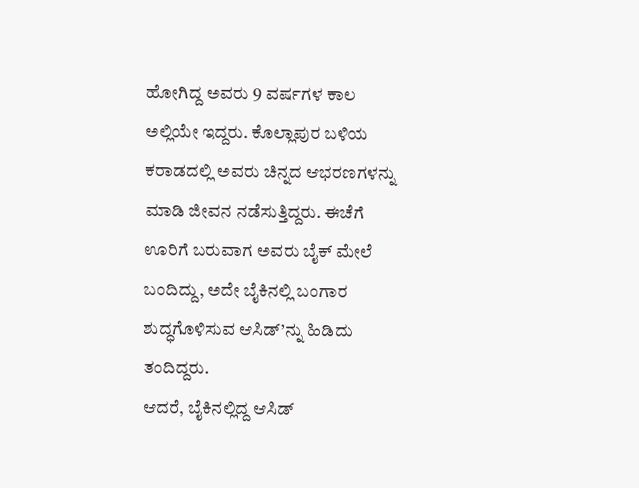ಹೋಗಿದ್ದ ಅವರು 9 ವರ್ಷಗಳ ಕಾಲ ಅಲ್ಲಿಯೇ ಇದ್ದರು. ಕೊಲ್ಲಾಪುರ ಬಳಿಯ ಕರಾಡದಲ್ಲಿ ಅವರು ಚಿನ್ನದ ಆಭರಣಗಳನ್ನು ಮಾಡಿ ಜೀವನ ನಡೆಸುತ್ತಿದ್ದರು. ಈಚೆಗೆ ಊರಿಗೆ ಬರುವಾಗ ಅವರು ಬೈಕ್ ಮೇಲೆ ಬಂದಿದ್ದು, ಅದೇ ಬೈಕಿನಲ್ಲಿ ಬಂಗಾರ ಶುದ್ಧಗೊಳಿಸುವ ಆಸಿಡ್’ನ್ನು ಹಿಡಿದು ತಂದಿದ್ದರು.
ಆದರೆ, ಬೈಕಿನಲ್ಲಿದ್ದ ಆಸಿಡ್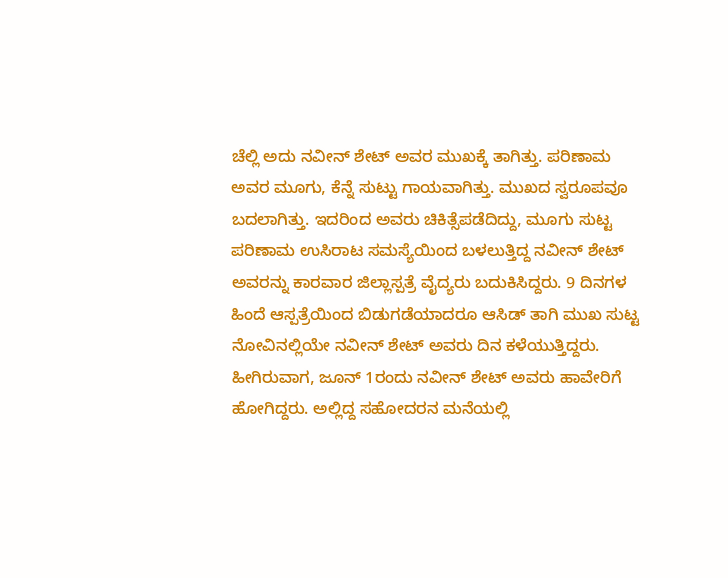ಚೆಲ್ಲಿ ಅದು ನವೀನ್ ಶೇಟ್ ಅವರ ಮುಖಕ್ಕೆ ತಾಗಿತ್ತು. ಪರಿಣಾಮ ಅವರ ಮೂಗು, ಕೆನ್ನೆ ಸುಟ್ಟು ಗಾಯವಾಗಿತ್ತು. ಮುಖದ ಸ್ವರೂಪವೂ ಬದಲಾಗಿತ್ತು. ಇದರಿಂದ ಅವರು ಚಿಕಿತ್ಸೆಪಡೆದಿದ್ದು, ಮೂಗು ಸುಟ್ಟ ಪರಿಣಾಮ ಉಸಿರಾಟ ಸಮಸ್ಯೆಯಿಂದ ಬಳಲುತ್ತಿದ್ದ ನವೀನ್ ಶೇಟ್ ಅವರನ್ನು ಕಾರವಾರ ಜಿಲ್ಲಾಸ್ಪತ್ರೆ ವೈದ್ಯರು ಬದುಕಿಸಿದ್ದರು. 9 ದಿನಗಳ ಹಿಂದೆ ಆಸ್ಪತ್ರೆಯಿಂದ ಬಿಡುಗಡೆಯಾದರೂ ಆಸಿಡ್ ತಾಗಿ ಮುಖ ಸುಟ್ಟ ನೋವಿನಲ್ಲಿಯೇ ನವೀನ್ ಶೇಟ್ ಅವರು ದಿನ ಕಳೆಯುತ್ತಿದ್ದರು.
ಹೀಗಿರುವಾಗ, ಜೂನ್ 1ರಂದು ನವೀನ್ ಶೇಟ್ ಅವರು ಹಾವೇರಿಗೆ ಹೋಗಿದ್ದರು. ಅಲ್ಲಿದ್ದ ಸಹೋದರನ ಮನೆಯಲ್ಲಿ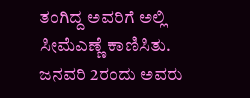ತಂಗಿದ್ದ ಅವರಿಗೆ ಅಲ್ಲಿ ಸೀಮೆಎಣ್ಣೆ ಕಾಣಿಸಿತು. ಜನವರಿ 2ರಂದು ಅವರು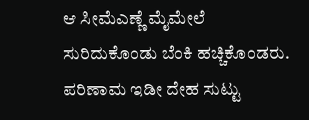ಆ ಸೀಮೆಎಣ್ಣೆ ಮೈಮೇಲೆ ಸುರಿದುಕೊಂಡು ಬೆಂಕಿ ಹಚ್ಚಿಕೊಂಡರು. ಪರಿಣಾಮ ಇಡೀ ದೇಹ ಸುಟ್ಟು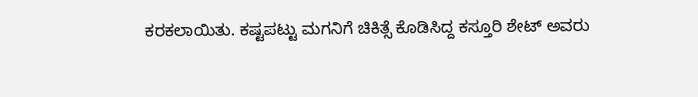ಕರಕಲಾಯಿತು. ಕಷ್ಟಪಟ್ಟು ಮಗನಿಗೆ ಚಿಕಿತ್ಸೆ ಕೊಡಿಸಿದ್ದ ಕಸ್ತೂರಿ ಶೇಟ್ ಅವರು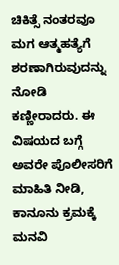ಚಿಕಿತ್ಸೆ ನಂತರವೂ ಮಗ ಆತ್ಮಹತ್ಯೆಗೆ ಶರಣಾಗಿರುವುದನ್ನು ನೋಡಿ ಕಣ್ಣೀರಾದರು. ಈ ವಿಷಯದ ಬಗ್ಗೆ ಅವರೇ ಪೊಲೀಸರಿಗೆ ಮಾಹಿತಿ ನೀಡಿ, ಕಾನೂನು ಕ್ರಮಕ್ಕೆ ಮನವಿ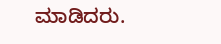ಮಾಡಿದರು.